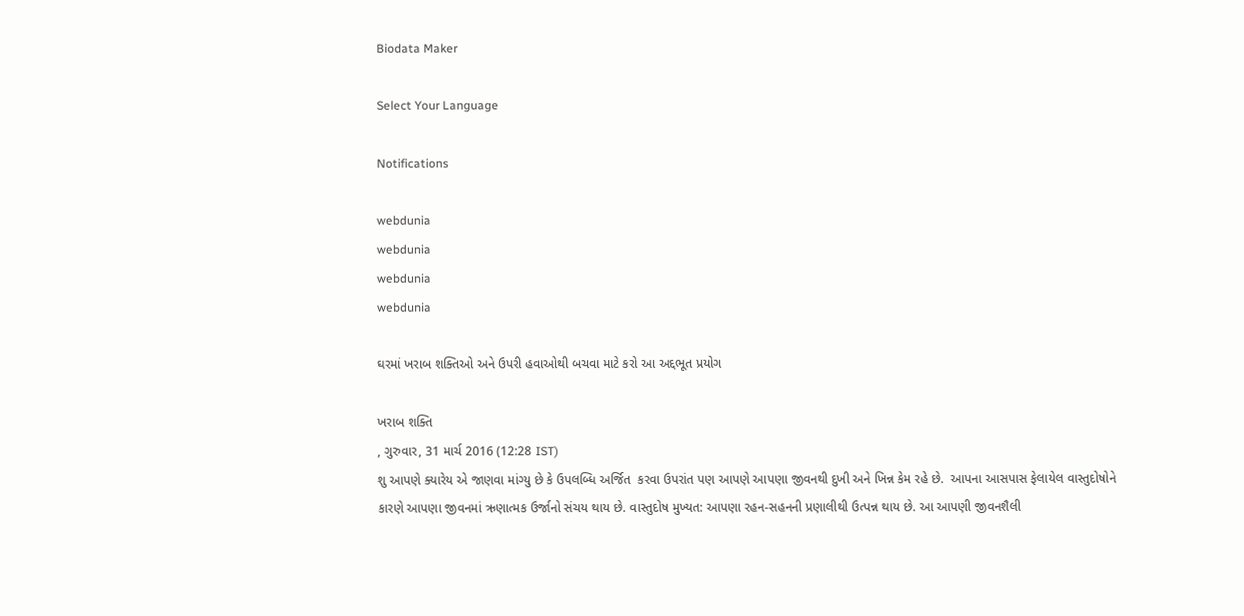Biodata Maker

Select Your Language

Notifications

webdunia
webdunia
webdunia
webdunia

ઘરમાં ખરાબ શક્તિઓ અને ઉપરી હવાઓથી બચવા માટે કરો આ અદ્દભૂત પ્રયોગ

ખરાબ શક્તિ
, ગુરુવાર, 31 માર્ચ 2016 (12:28 IST)
શુ આપણે ક્યારેય એ જાણવા માંગ્યુ છે કે ઉપલબ્ધિ અર્જિત  કરવા ઉપરાંત પણ આપણે આપણા જીવનથી દુખી અને ખિન્ન કેમ રહે છે.  આપના આસપાસ ફેલાયેલ વાસ્તુદોષોને કારણે આપણા જીવનમાં ઋણાત્મક ઉર્જાનો સંચય થાય છે. વાસ્તુદોષ મુખ્યત: આપણા રહન-સહનની પ્રણાલીથી ઉત્પન્ન થાય છે. આ આપણી જીવનશૈલી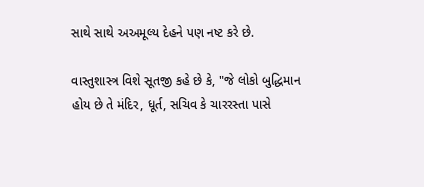સાથે સાથે અઅમૂલ્ય દેહને પણ નષ્ટ કરે છે.

વાસ્તુશાસ્ત્ર વિશે સૂતજી કહે છે કે, "જે લોકો બુદ્ધિમાન હોય છે તે મંદિર, ધૂર્ત, સચિવ કે ચારરસ્તા પાસે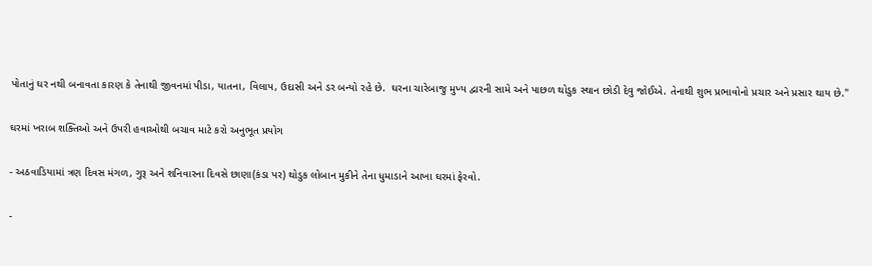પોતાનું ઘર નથી બનાવતા કારણ કે તેનાથી જીવનમાં પીડા, યાતના, વિલાપ, ઉદાસી અને ડર બન્યો રહે છે.  ઘરના ચારેબાજુ મુખ્ય દ્વારની સામે અને પાછળ થોડુક સ્થાન છોડી દેવુ જોઈએ. તેનાથી શુભ પ્રભાવોનો પ્રચાર અને પ્રસાર થાય છે."

ઘરમાં ખરાબ શક્તિઓ અને ઉપરી હવાઓથી બચાવ માટે કરો અનુભૂત પ્રયોગ

- અઠવાડિયામાં ત્રણ દિવસ મંગળ, ગુરૂ અને શનિવારના દિવસે છાણા(કંડા પર) થોડુક લોબાન મુકીને તેના ધુમાડાને આખા ઘરમાં ફેરવો.

-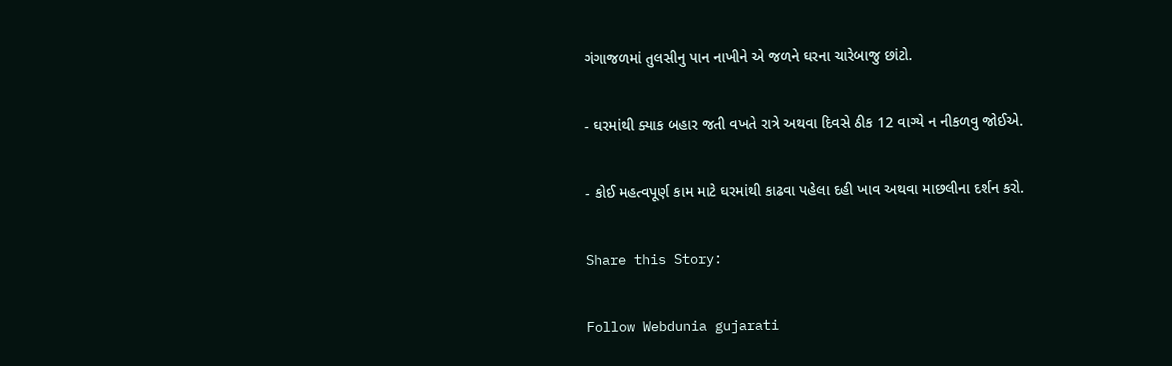ગંગાજળમાં તુલસીનુ પાન નાખીને એ જળને ઘરના ચારેબાજુ છાંટો.

- ઘરમાંથી ક્યાક બહાર જતી વખતે રાત્રે અથવા દિવસે ઠીક 12 વાગ્યે ન નીકળવુ જોઈએ.

- કોઈ મહત્વપૂર્ણ કામ માટે ઘરમાંથી કાઢવા પહેલા દહી ખાવ અથવા માછલીના દર્શન કરો.

Share this Story:

Follow Webdunia gujarati